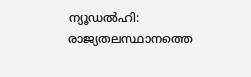ന്യൂഡൽഹി: രാജ്യതലസ്ഥാനത്തെ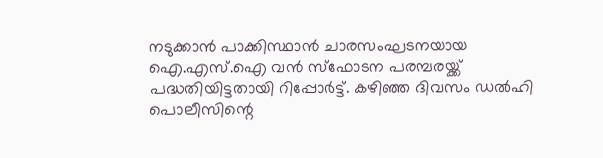നടുക്കാൻ പാക്കിസ്ഥാൻ ചാരസംഘടനയായ ഐ.എസ്.ഐ വൻ സ്ഫോടന പരമ്പരയ്ക്ക് പദ്ധതിയിട്ടതായി റിപ്പോർട്ട്. കഴിഞ്ഞ ദിവസം ഡൽഹി പൊലീസിന്റെ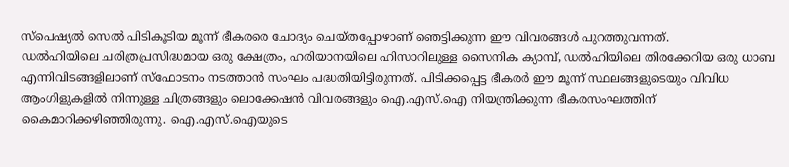സ്പെഷ്യൽ സെൽ പിടികൂടിയ മൂന്ന് ഭീകരരെ ചോദ്യം ചെയ്തപ്പോഴാണ് ഞെട്ടിക്കുന്ന ഈ വിവരങ്ങൾ പുറത്തുവന്നത്.
ഡൽഹിയിലെ ചരിത്രപ്രസിദ്ധമായ ഒരു ക്ഷേത്രം, ഹരിയാനയിലെ ഹിസാറിലുള്ള സൈനിക ക്യാമ്പ്, ഡൽഹിയിലെ തിരക്കേറിയ ഒരു ധാബ എന്നിവിടങ്ങളിലാണ് സ്ഫോടനം നടത്താൻ സംഘം പദ്ധതിയിട്ടിരുന്നത്. പിടിക്കപ്പെട്ട ഭീകരർ ഈ മൂന്ന് സ്ഥലങ്ങളുടെയും വിവിധ ആംഗിളുകളിൽ നിന്നുള്ള ചിത്രങ്ങളും ലൊക്കേഷൻ വിവരങ്ങളും ഐ.എസ്.ഐ നിയന്ത്രിക്കുന്ന ഭീകരസംഘത്തിന് കൈമാറിക്കഴിഞ്ഞിരുന്നു. ഐ.എസ്.ഐയുടെ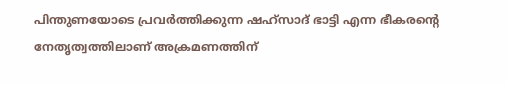പിന്തുണയോടെ പ്രവർത്തിക്കുന്ന ഷഹ്സാദ് ഭാട്ടി എന്ന ഭീകരന്റെ നേതൃത്വത്തിലാണ് അക്രമണത്തിന്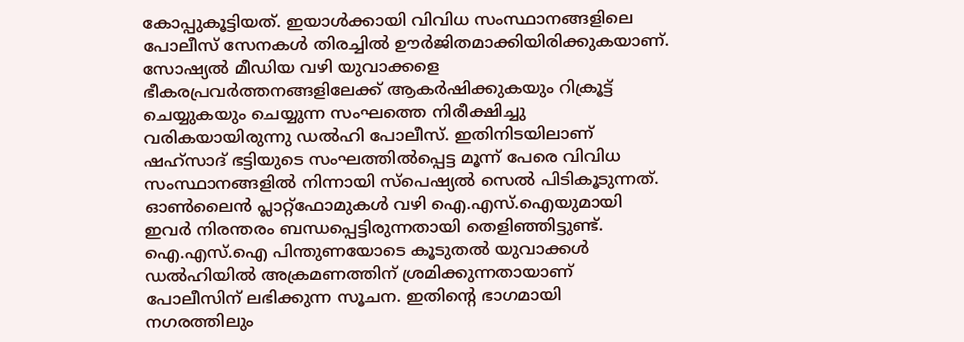കോപ്പുകൂട്ടിയത്. ഇയാൾക്കായി വിവിധ സംസ്ഥാനങ്ങളിലെ പോലീസ് സേനകൾ തിരച്ചിൽ ഊർജിതമാക്കിയിരിക്കുകയാണ്.
സോഷ്യൽ മീഡിയ വഴി യുവാക്കളെ ഭീകരപ്രവർത്തനങ്ങളിലേക്ക് ആകർഷിക്കുകയും റിക്രൂട്ട് ചെയ്യുകയും ചെയ്യുന്ന സംഘത്തെ നിരീക്ഷിച്ചു വരികയായിരുന്നു ഡൽഹി പോലീസ്. ഇതിനിടയിലാണ് ഷഹ്സാദ് ഭട്ടിയുടെ സംഘത്തിൽപ്പെട്ട മൂന്ന് പേരെ വിവിധ സംസ്ഥാനങ്ങളിൽ നിന്നായി സ്പെഷ്യൽ സെൽ പിടികൂടുന്നത്. ഓൺലൈൻ പ്ലാറ്റ്ഫോമുകൾ വഴി ഐ.എസ്.ഐയുമായി ഇവർ നിരന്തരം ബന്ധപ്പെട്ടിരുന്നതായി തെളിഞ്ഞിട്ടുണ്ട്.
ഐ.എസ്.ഐ പിന്തുണയോടെ കൂടുതൽ യുവാക്കൾ ഡൽഹിയിൽ അക്രമണത്തിന് ശ്രമിക്കുന്നതായാണ് പോലീസിന് ലഭിക്കുന്ന സൂചന. ഇതിന്റെ ഭാഗമായി നഗരത്തിലും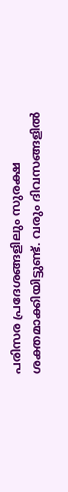പരിസര പ്രദേശങ്ങളിലും സുരക്ഷ ശക്തമാക്കിയിട്ടുണ്ട്. വരും ദിവസങ്ങളിൽ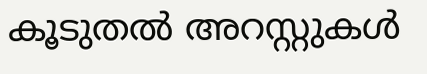കൂടുതൽ അറസ്റ്റുകൾ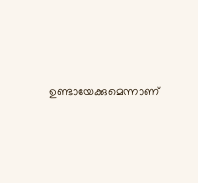ഉണ്ടായേക്കുമെന്നാണ്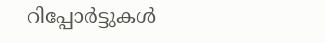റിപ്പോർട്ടുകൾ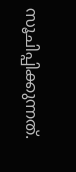സൂചിപ്പിക്കുന്നത്.